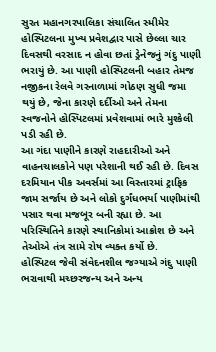સુરત મહાનગરપાલિકા સંચાલિત સ્મીમેર હોસ્પિટલના મુખ્ય પ્રવેશદ્વાર પાસે છેલ્લા ચાર દિવસથી વરસાદ ન હોવા છતાં ડ્રેનેજનું ગંદુ પાણી ભરાયું છે. આ પાણી હોસ્પિટલની બહાર તેમજ નજીકના રેલવે ગરનાળામાં ગોઠણ સુધી જમા થયું છે, જેના કારણે દર્દીઓ અને તેમના સ્વજનોને હોસ્પિટલમાં પ્રવેશવામાં ભારે મુશ્કેલી પડી રહી છે.
આ ગંદા પાણીને કારણે રાહદારીઓ અને વાહનચાલકોને પણ પરેશાની થઈ રહી છે. દિવસ દરમિયાન પીક અવર્સમાં આ વિસ્તારમાં ટ્રાફિક જામ સર્જાય છે અને લોકો દુર્ગંધભર્યા પાણીમાંથી પસાર થવા મજબૂર બની રહ્યા છે. આ પરિસ્થિતિને કારણે સ્થાનિકોમાં આક્રોશ છે અને તેઓએ તંત્ર સામે રોષ વ્યક્ત કર્યો છે.
હોસ્પિટલ જેવી સંવેદનશીલ જગ્યાએ ગંદુ પાણી ભરાવાથી મચ્છરજન્ય અને અન્ય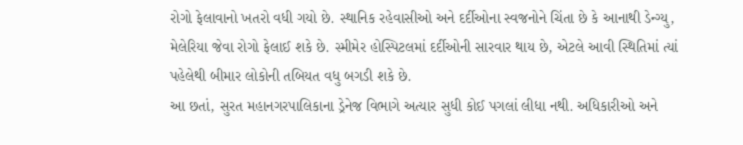રોગો ફેલાવાનો ખતરો વધી ગયો છે. સ્થાનિક રહેવાસીઓ અને દર્દીઓના સ્વજનોને ચિંતા છે કે આનાથી ડેન્ગ્યુ, મેલેરિયા જેવા રોગો ફેલાઈ શકે છે. સ્મીમેર હોસ્પિટલમાં દર્દીઓની સારવાર થાય છે, એટલે આવી સ્થિતિમાં ત્યાં પહેલેથી બીમાર લોકોની તબિયત વધુ બગડી શકે છે.
આ છતાં, સુરત મહાનગરપાલિકાના ડ્રેનેજ વિભાગે અત્યાર સુધી કોઈ પગલાં લીધા નથી. અધિકારીઓ અને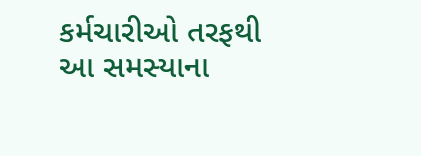કર્મચારીઓ તરફથી આ સમસ્યાના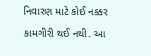નિવારણ માટે કોઈ નક્કર કામગીરી થઈ નથી. આ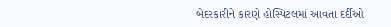બેદરકારીને કારણે હોસ્પિટલમાં આવતા દર્દીઓ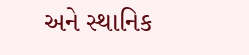અને સ્થાનિક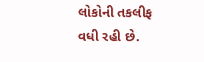લોકોની તકલીફ વધી રહી છે.